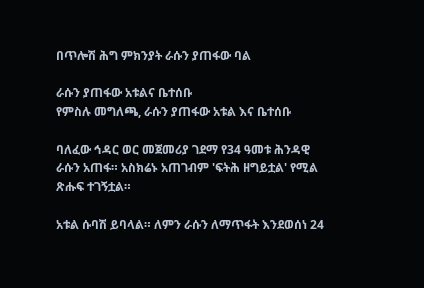በጥሎሽ ሕግ ምክንያት ራሱን ያጠፋው ባል

ራሱን ያጠፋው አቱልና ቤተሰቡ
የምስሉ መግለጫ, ራሱን ያጠፋው አቱል እና ቤተሰቡ

ባለፈው ኅዳር ወር መጀመሪያ ገደማ የ34 ዓመቱ ሕንዳዊ ራሱን አጠፋ። አስክሬኑ አጠገብም 'ፍትሕ ዘግይቷል' የሚል ጽሑፍ ተገኝቷል።

አቱል ሱባሽ ይባላል። ለምን ራሱን ለማጥፋት እንደወሰነ 24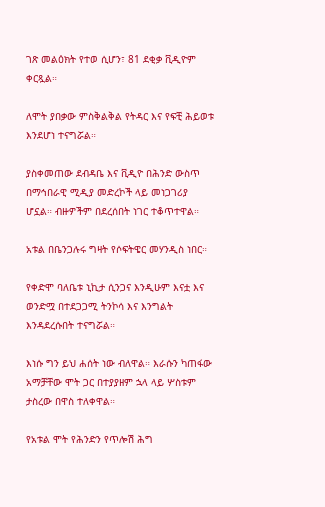ገጽ መልዕክት የተወ ሲሆን፣ 81 ደቂቃ ቪዲዮም ቀርጿል።

ለሞት ያበቃው ምስቅልቅል የትዳር እና የፍቺ ሕይወቱ እንደሆነ ተናግሯል።

ያስቀመጠው ደብዳቤ እና ቪዲዮ በሕንድ ውስጥ በማኅበራዊ ሚዲያ መድረኮች ላይ መነጋገሪያ ሆኗል። ብዙዎችም በደረሰበት ነገር ተቆጥተዋል።

አቱል በቤንጋሉሩ ግዛት የሶፍትዌር መሃንዲስ ነበር።

የቀድሞ ባለቤቱ ኒኪታ ሲንጋና እንዲሁም እናቷ እና ወንድሟ በተደጋጋሚ ትንኮሳ እና እንግልት እንዳደረሱበት ተናግሯል።

እነሱ ግን ይህ ሐሰት ነው ብለዋል። እራሱን ካጠፋው አማቻቸው ሞት ጋር በተያያዘም ኋላ ላይ ሦስቱም ታስረው በዋስ ተለቀዋል።

የአቱል ሞት የሕንድን የጥሎሽ ሕግ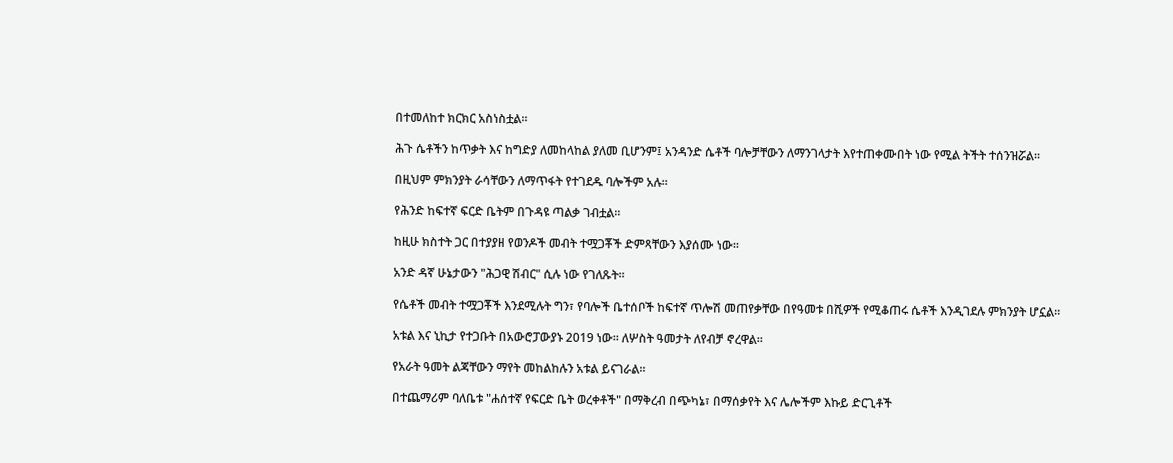በተመለከተ ክርክር አስነስቷል።

ሕጉ ሴቶችን ከጥቃት እና ከግድያ ለመከላከል ያለመ ቢሆንም፤ አንዳንድ ሴቶች ባሎቻቸውን ለማንገላታት እየተጠቀሙበት ነው የሚል ትችት ተሰንዝሯል።

በዚህም ምክንያት ራሳቸውን ለማጥፋት የተገደዱ ባሎችም አሉ።

የሕንድ ከፍተኛ ፍርድ ቤትም በጉዳዩ ጣልቃ ገብቷል።

ከዚሁ ክስተት ጋር በተያያዘ የወንዶች መብት ተሟጋቾች ድምጻቸውን እያሰሙ ነው።

አንድ ዳኛ ሁኔታውን "ሕጋዊ ሽብር" ሲሉ ነው የገለጹት።

የሴቶች መብት ተሟጋቾች እንደሚሉት ግን፣ የባሎች ቤተሰቦች ከፍተኛ ጥሎሽ መጠየቃቸው በየዓመቱ በሺዎች የሚቆጠሩ ሴቶች እንዲገደሉ ምክንያት ሆኗል።

አቱል እና ኒኪታ የተጋቡት በአውሮፓውያኑ 2019 ነው። ለሦስት ዓመታት ለየብቻ ኖረዋል።

የአራት ዓመት ልጃቸውን ማየት መከልከሉን አቱል ይናገራል።

በተጨማሪም ባለቤቱ "ሐሰተኛ የፍርድ ቤት ወረቀቶች" በማቅረብ በጭካኔ፣ በማሰቃየት እና ሌሎችም እኩይ ድርጊቶች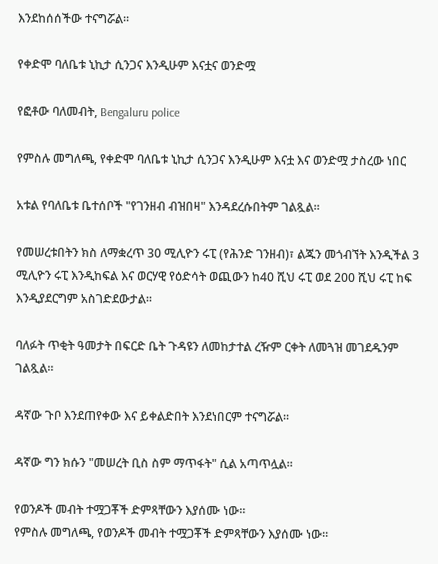እንደከሰሰችው ተናግሯል።

የቀድሞ ባለቤቱ ኒኪታ ሲንጋና እንዲሁም እናቷና ወንድሟ

የፎቶው ባለመብት, Bengaluru police

የምስሉ መግለጫ, የቀድሞ ባለቤቱ ኒኪታ ሲንጋና እንዲሁም እናቷ እና ወንድሟ ታስረው ነበር

አቱል የባለቤቱ ቤተሰቦች "የገንዘብ ብዝበዛ" እንዳደረሱበትም ገልጿል።

የመሠረቱበትን ክስ ለማቋረጥ 30 ሚሊዮን ሩፒ (የሕንድ ገንዘብ)፣ ልጁን መጎብኘት እንዲችል 3 ሚሊዮን ሩፒ እንዲከፍል እና ወርሃዊ የዕድሳት ወጪውን ከ40 ሺህ ሩፒ ወደ 200 ሺህ ሩፒ ከፍ እንዲያደርግም አስገድደውታል።

ባለፉት ጥቂት ዓመታት በፍርድ ቤት ጉዳዩን ለመከታተል ረዥም ርቀት ለመጓዝ መገደዱንም ገልጿል።

ዳኛው ጉቦ እንደጠየቀው እና ይቀልድበት እንደነበርም ተናግሯል።

ዳኛው ግን ክሱን "መሠረት ቢስ ስም ማጥፋት" ሲል አጣጥሏል።

የወንዶች መብት ተሟጋቾች ድምጻቸውን እያሰሙ ነው።
የምስሉ መግለጫ, የወንዶች መብት ተሟጋቾች ድምጻቸውን እያሰሙ ነው።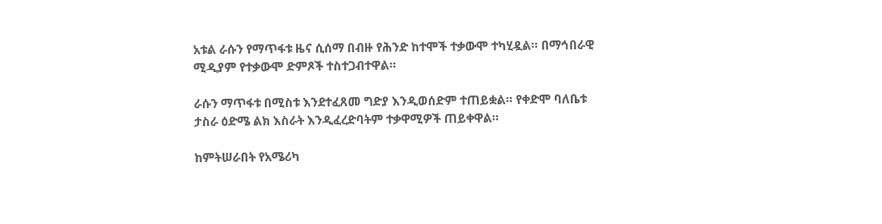አቱል ራሱን የማጥፋቱ ዜና ሲሰማ በብዙ የሕንድ ከተሞች ተቃውሞ ተካሂዷል። በማኅበራዊ ሚዲያም የተቃውሞ ድምጾች ተስተጋብተዋል።

ራሱን ማጥፋቱ በሚስቱ እንደተፈጸመ ግድያ እንዲወሰድም ተጠይቋል። የቀድሞ ባለቤቱ ታስራ ዕድሜ ልክ እስራት እንዲፈረድባትም ተቃዋሚዎች ጠይቀዋል።

ከምትሠራበት የአሜሪካ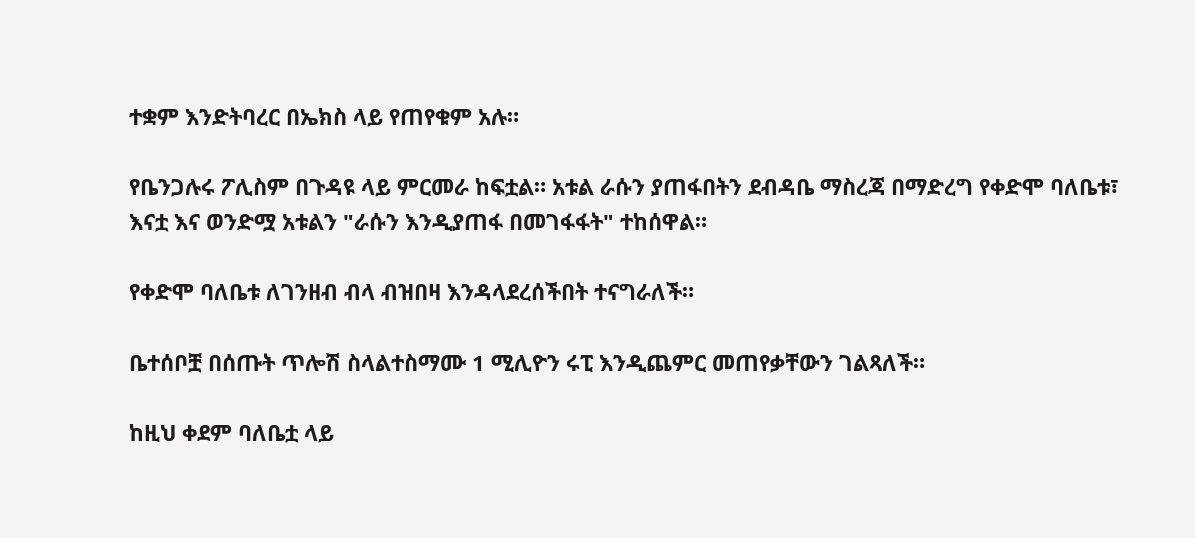ተቋም እንድትባረር በኤክስ ላይ የጠየቁም አሉ።

የቤንጋሉሩ ፖሊስም በጉዳዩ ላይ ምርመራ ከፍቷል። አቱል ራሱን ያጠፋበትን ደብዳቤ ማስረጃ በማድረግ የቀድሞ ባለቤቱ፣ እናቷ እና ወንድሟ አቱልን "ራሱን እንዲያጠፋ በመገፋፋት" ተከሰዋል።

የቀድሞ ባለቤቱ ለገንዘብ ብላ ብዝበዛ እንዳላደረሰችበት ተናግራለች።

ቤተሰቦቿ በሰጡት ጥሎሽ ስላልተስማሙ 1 ሚሊዮን ሩፒ እንዲጨምር መጠየቃቸውን ገልጻለች።

ከዚህ ቀደም ባለቤቷ ላይ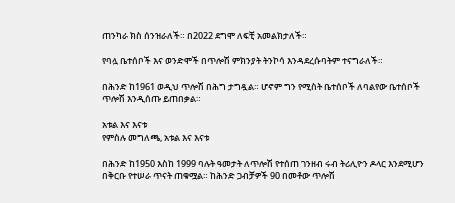ጠንካራ ክስ ሰንዝራለች። በ2022 ደግሞ ለፍቺ አመልክታለች።

የባሏ ቤተሰቦች እና ወንድሞች በጥሎሽ ምክንያት ትንኮሳ እንዳደረሱባትም ተናግራለች።

በሕንድ ከ1961 ወዲህ ጥሎሽ በሕግ ታግዷል። ሆኖም ግን የሚስት ቤተሰቦች ለባልየው ቤተሰቦች ጥሎሽ እንዲሰጡ ይጠበቃል።

አቱል እና እናቱ
የምስሉ መግለጫ, አቱል እና እናቱ

በሕንድ ከ1950 እስከ 1999 ባሉት ዓመታት ለጥሎሽ የተሰጠ ገንዘብ ሩብ ትሪሊዮን ዶላር እንደሚሆን በቅርቡ የተሠራ ጥናት ጠቁሟል። ከሕንድ ጋብቻዎች 90 በመቶው ጥሎሽ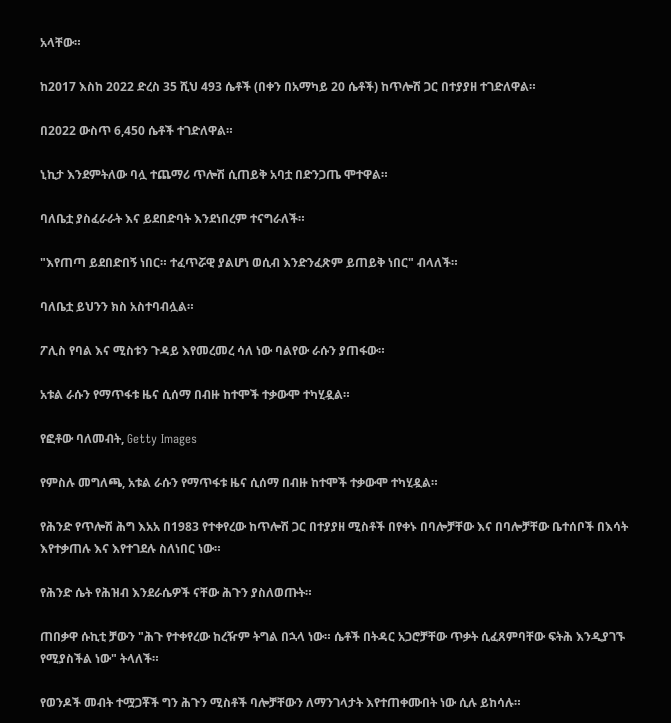አላቸው።

ከ2017 እስከ 2022 ድረስ 35 ሺህ 493 ሴቶች (በቀን በአማካይ 20 ሴቶች) ከጥሎሽ ጋር በተያያዘ ተገድለዋል።

በ2022 ውስጥ 6,450 ሴቶች ተገድለዋል።

ኒኪታ እንደምትለው ባሏ ተጨማሪ ጥሎሽ ሲጠይቅ አባቷ በድንጋጤ ሞተዋል።

ባለቤቷ ያስፈራራት እና ይደበድባት እንደነበረም ተናግራለች።

"እየጠጣ ይደበድበኝ ነበር። ተፈጥሯዊ ያልሆነ ወሲብ እንድንፈጽም ይጠይቅ ነበር" ብላለች።

ባለቤቷ ይህንን ክስ አስተባብሏል።

ፖሊስ የባል እና ሚስቱን ጉዳይ እየመረመረ ሳለ ነው ባልየው ራሱን ያጠፋው።

አቱል ራሱን የማጥፋቱ ዜና ሲሰማ በብዙ ከተሞች ተቃውሞ ተካሂዷል።

የፎቶው ባለመብት, Getty Images

የምስሉ መግለጫ, አቱል ራሱን የማጥፋቱ ዜና ሲሰማ በብዙ ከተሞች ተቃውሞ ተካሂዷል።

የሕንድ የጥሎሽ ሕግ እአአ በ1983 የተቀየረው ከጥሎሽ ጋር በተያያዘ ሚስቶች በየቀኑ በባሎቻቸው እና በባሎቻቸው ቤተሰቦች በእሳት እየተቃጠሉ እና እየተገደሉ ስለነበር ነው።

የሕንድ ሴት የሕዝብ እንደራሴዎች ናቸው ሕጉን ያስለወጡት።

ጠበቃዋ ሱኪቲ ቻውን "ሕጉ የተቀየረው ከረዥም ትግል በኋላ ነው። ሴቶች በትዳር አጋሮቻቸው ጥቃት ሲፈጸምባቸው ፍትሕ እንዲያገኙ የሚያስችል ነው" ትላለች።

የወንዶች መብት ተሟጋቾች ግን ሕጉን ሚስቶች ባሎቻቸውን ለማንገላታት እየተጠቀሙበት ነው ሲሉ ይከሳሉ።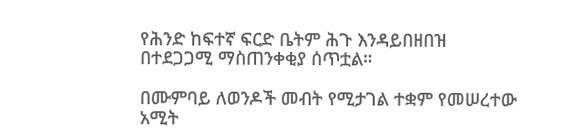የሕንድ ከፍተኛ ፍርድ ቤትም ሕጉ እንዳይበዘበዝ በተደጋጋሚ ማስጠንቀቂያ ሰጥቷል።

በሙምባይ ለወንዶች መብት የሚታገል ተቋም የመሠረተው አሚት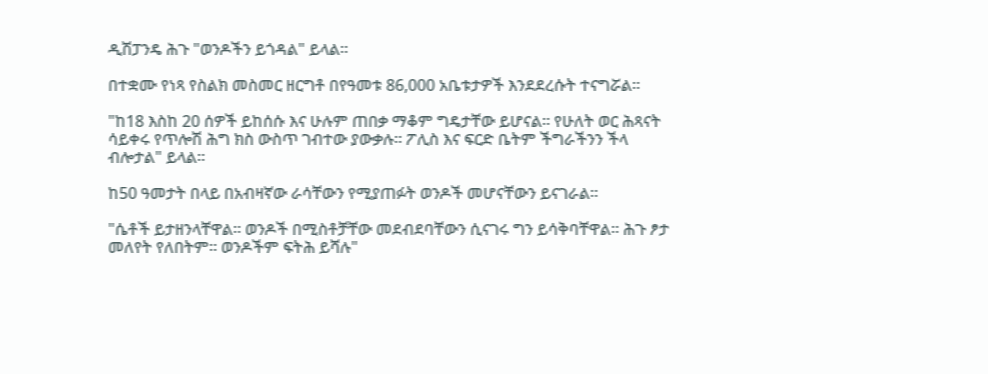ዲሽፓንዴ ሕጉ "ወንዶችን ይጎዳል" ይላል።

በተቋሙ የነጻ የስልክ መስመር ዘርግቶ በየዓመቱ 86,000 አቤቱታዎች እንደደረሱት ተናግሯል።

"ከ18 እስከ 20 ሰዎች ይከሰሱ እና ሁሉም ጠበቃ ማቆም ግዴታቸው ይሆናል። የሁለት ወር ሕጻናት ሳይቀሩ የጥሎሽ ሕግ ክስ ውስጥ ገብተው ያውቃሉ። ፖሊስ እና ፍርድ ቤትም ችግራችንን ችላ ብሎታል" ይላል።

ከ50 ዓመታት በላይ በአብዛኛው ራሳቸውን የሚያጠፉት ወንዶች መሆናቸውን ይናገራል።

"ሴቶች ይታዘንላቸዋል። ወንዶች በሚስቶቻቸው መደብደባቸውን ሲናገሩ ግን ይሳቅባቸዋል። ሕጉ ፆታ መለየት የለበትም። ወንዶችም ፍትሕ ይሻሉ"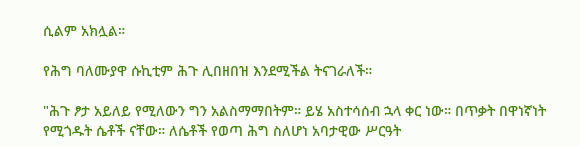ሲልም አክሏል።

የሕግ ባለሙያዋ ሱኪቲም ሕጉ ሊበዘበዝ እንደሚችል ትናገራለች።

"ሕጉ ፆታ አይለይ የሚለውን ግን አልስማማበትም። ይሄ አስተሳሰብ ኋላ ቀር ነው። በጥቃት በዋነኛነት የሚጎዱት ሴቶች ናቸው። ለሴቶች የወጣ ሕግ ስለሆነ አባታዊው ሥርዓት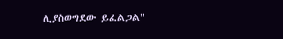ሊያስወግደው ይፈልጋል"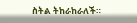ስትል ትከራከራለች።